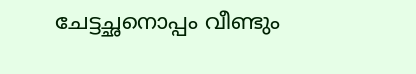ചേട്ടച്ഛനൊപ്പം വീണ്ടും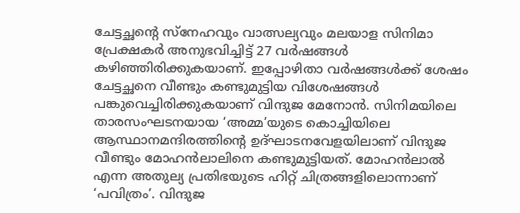ചേട്ടച്ഛന്‍റെ സ്‌നേഹവും വാത്സല്യവും മലയാള സിനിമാ പ്രേക്ഷകര്‍ അനുഭവിച്ചിട്ട് 27 വര്‍ഷങ്ങള്‍ കഴിഞ്ഞിരിക്കുകയാണ്. ഇപ്പോഴിതാ വര്‍ഷങ്ങള്‍ക്ക് ശേഷം ചേട്ടച്ഛനെ വീണ്ടും കണ്ടുമുട്ടിയ വിശേഷങ്ങള്‍ പങ്കുവെച്ചിരിക്കുകയാണ് വിന്ദുജ മേനോന്‍. സിനിമയിലെ താരസംഘടനയായ ‘അമ്മ’യുടെ കൊച്ചിയിലെ ആസ്ഥാനമന്ദിരത്തിന്‍റെ ഉദ്ഘാടനവേളയിലാണ് വിന്ദുജ വീണ്ടും മോഹന്‍ലാലിനെ കണ്ടുമുട്ടിയത്. മോഹൻലാൽ എന്ന അതുല്യ പ്രതിഭയുടെ ഹിറ്റ് ചിത്രങ്ങളിലൊന്നാണ് ‘പവിത്രം’. വിന്ദുജ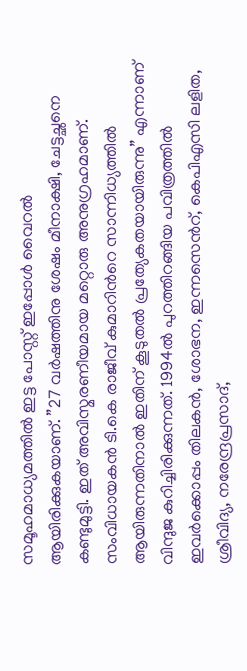സമൂഹമാധ്യമത്തിൽ ഇട്ട പോസ്റ്റ് ഇപ്പോൾ വൈറൽ ആയിരിക്കുകയാണ്. ”27 വര്‍ഷത്തിനു ശേഷം മീനാക്ഷി, ചേട്ടച്ഛനെ കണ്ടുമുട്ടി. ഇത് അവിസ്മരണീയമായ മറ്റൊരു അനുഗ്രഹമാണ്. സംവിധായകന്‍ ടി.കെ രാജീവ് കുമാറിന്‍റെ സാന്നിധ്യത്തില്‍ ആയിരുന്നതിനാല്‍ ഇതിന് കൂടുതല്‍ പ്രത്യേകതയായിരുന്നു” എന്നാണ് വിന്ദുജ കുറിച്ചിരിക്കുന്നത്. 1994ല്‍ പുറത്തിറങ്ങിയ പവിത്രത്തിൽ ഇവർക്കൊപ്പം തിലകന്‍, ശോഭന, ഇന്നസെന്‍റ്, കെപിഎസി ലളിത, ശ്രീവിദ്യ, നരേന്ദ്രപ്രസാദ്,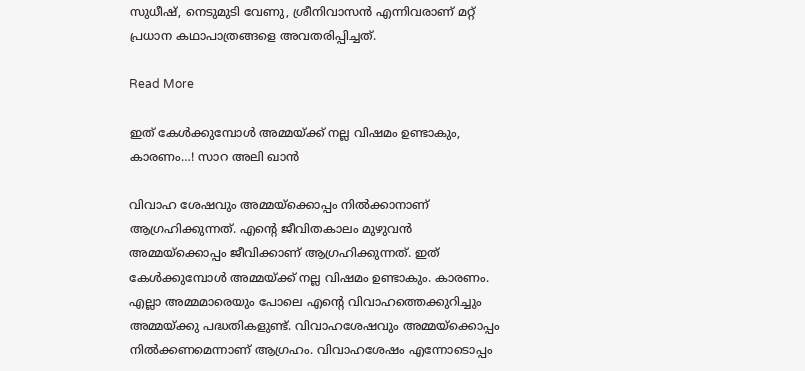സുധീഷ്, നെടുമുടി വേണു, ശ്രീനിവാസന്‍ എന്നിവരാണ് മറ്റ് പ്രധാന കഥാപാത്രങ്ങളെ അവതരിപ്പിച്ചത്.

Read More

ഇത് കേള്‍ക്കുമ്പോള്‍ അമ്മയ്ക്ക് നല്ല വിഷമം ഉണ്ടാകും, കാരണം…! സാറ അലി ഖാന്‍

വിവാഹ ശേഷവും അമ്മയ്‌ക്കൊപ്പം നില്‍ക്കാനാണ് ആഗ്രഹിക്കുന്നത്. എന്‍റെ ജീവിതകാലം മുഴുവന്‍ അമ്മയ്‌ക്കൊപ്പം ജീവിക്കാണ് ആഗ്രഹിക്കുന്നത്. ഇത് കേള്‍ക്കുമ്പോള്‍ അമ്മയ്ക്ക് നല്ല വിഷമം ഉണ്ടാകും. കാരണം. എല്ലാ അമ്മമാരെയും പോലെ എന്‍റെ വിവാഹത്തെക്കുറിച്ചും അമ്മയ്ക്കു പദ്ധതികളുണ്ട്. വിവാഹശേഷവും അമ്മയ്‌ക്കൊപ്പം നില്‍ക്കണമെന്നാണ് ആഗ്രഹം. വിവാഹശേഷം എന്നോടൊപ്പം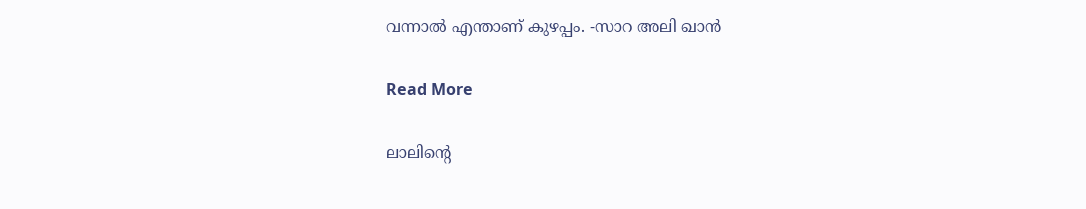വന്നാല്‍ എന്താണ് കുഴപ്പം. -സാറ അലി ഖാന്‍

Read More

ലാലിന്‍റെ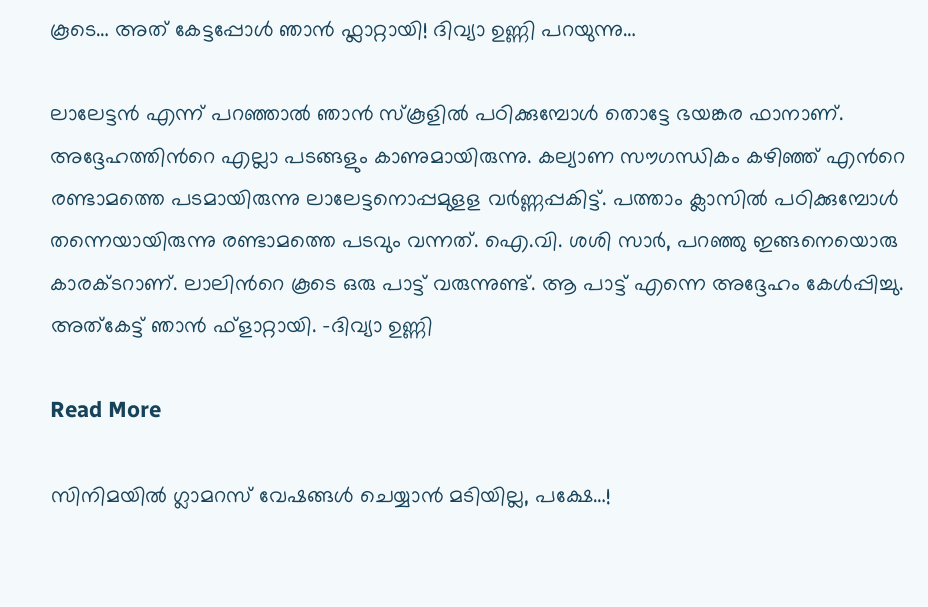കൂടെ… അത് കേട്ടപ്പോള്‍ ഞാന്‍ ഫ്ലാറ്റായി! ദിവ്യാ ഉണ്ണി പറയുന്നു…

ലാലേട്ടന്‍ എന്ന് പറഞ്ഞാല്‍ ഞാന്‍ സ്‌കൂളില്‍ പഠിക്കുമ്പോള്‍ തൊട്ടേ ഭയങ്കര ഫാനാണ്. അദ്ദേഹത്തിന്‍റെ എല്ലാ പടങ്ങളും കാണുമായിരുന്നു. കല്യാണ സൗഗന്ധികം കഴിഞ്ഞ് എന്‍റെ രണ്ടാമത്തെ പടമായിരുന്നു ലാലേട്ടനൊപ്പമുളള വര്‍ണ്ണപ്പകിട്ട്. പത്താം ക്ലാസില്‍ പഠിക്കുമ്പോള്‍ തന്നെയായിരുന്നു രണ്ടാമത്തെ പടവും വന്നത്. ഐ.വി. ശശി സാര്‍, പറഞ്ഞു ഇങ്ങനെയൊരു കാരക്ടറാണ്. ലാലിന്‍റെ കൂടെ ഒരു പാട്ട് വരുന്നുണ്ട്. ആ പാട്ട് എന്നെ അദ്ദേഹം കേള്‍പ്പിച്ചു. അത്കേട്ട് ഞാന്‍ ഫ്ളാറ്റായി. -ദിവ്യാ ഉണ്ണി

Read More

സിനിമയില്‍ ഗ്ലാമറസ് വേഷങ്ങള്‍ ചെയ്യാന്‍ മടിയില്ല, പക്ഷേ…!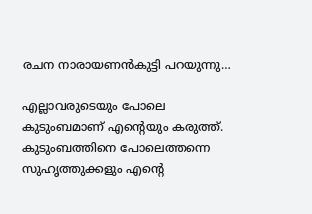രചന നാരായണന്‍കുട്ടി പറയുന്നു…

എല്ലാവരുടെയും പോലെ കുടുംബമാണ് എന്‍റെയും കരുത്ത്. കുടുംബത്തിനെ പോലെത്തന്നെ സുഹൃത്തുക്കളും എന്‍റെ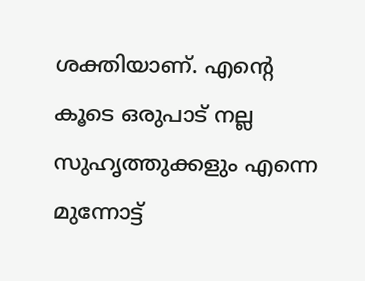ശക്തിയാണ്. എന്‍റെ കൂടെ ഒരുപാട് നല്ല സുഹൃത്തുക്കളും എന്നെ മുന്നോട്ട്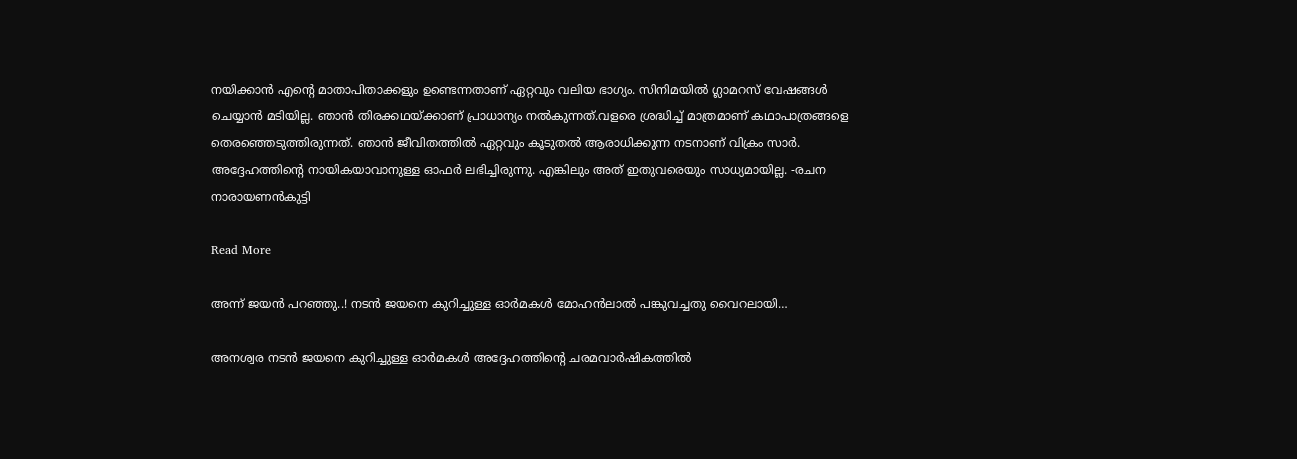നയിക്കാന്‍ എന്‍റെ മാതാപിതാക്കളും ഉണ്ടെന്നതാണ് ഏറ്റവും വലിയ ഭാഗ്യം. സിനിമയില്‍ ഗ്ലാമറസ് വേഷങ്ങള്‍ ചെയ്യാന്‍ മടിയില്ല. ഞാന്‍ തിരക്കഥയ്ക്കാണ് പ്രാധാന്യം നല്‍കുന്നത്.വളരെ ശ്രദ്ധിച്ച് മാത്രമാണ് കഥാപാത്രങ്ങളെ തെരഞ്ഞെടുത്തിരുന്നത്. ഞാന്‍ ജീവിതത്തില്‍ ഏറ്റവും കൂടുതല്‍ ആരാധിക്കുന്ന നടനാണ് വിക്രം സാര്‍. അദ്ദേഹത്തിന്‍റെ നായികയാവാനുള്ള ഓഫര്‍ ലഭിച്ചിരുന്നു. എങ്കിലും അത് ഇതുവരെയും സാധ്യമായില്ല. -രചന നാരായണന്‍കുട്ടി

Read More

അന്ന് ജയൻ പറഞ്ഞു..! നടന്‍ ജയനെ കുറിച്ചുള്ള ഓര്‍മകള്‍ മോഹന്‍ലാല്‍ പങ്കുവച്ചതു വൈറലായി…

അനശ്വര നടന്‍ ജയനെ കുറിച്ചുള്ള ഓര്‍മകള്‍ അദ്ദേഹത്തിന്‍റെ ചരമവാര്‍ഷികത്തില്‍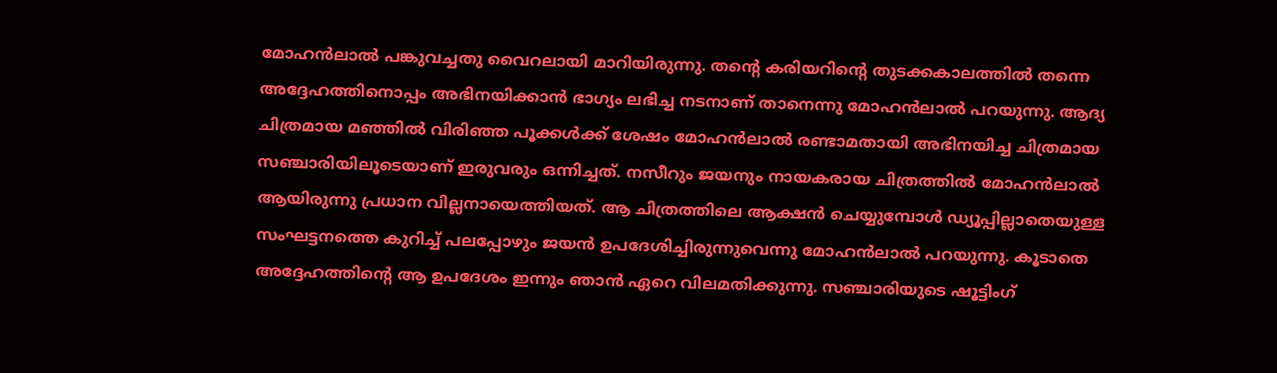മോഹന്‍ലാല്‍ പങ്കുവച്ചതു വൈറലായി മാറിയിരുന്നു. തന്‍റെ കരിയറിന്‍റെ തുടക്കകാലത്തില്‍ തന്നെ അദ്ദേഹത്തിനൊപ്പം അഭിനയിക്കാന്‍ ഭാഗ്യം ലഭിച്ച നടനാണ് താനെന്നു മോഹന്‍ലാല്‍ പറയുന്നു. ആദ്യ ചിത്രമായ മഞ്ഞില്‍ വിരിഞ്ഞ പൂക്കള്‍ക്ക് ശേഷം മോഹന്‍ലാല്‍ രണ്ടാമതായി അഭിനയിച്ച ചിത്രമായ സഞ്ചാരിയിലൂടെയാണ് ഇരുവരും ഒന്നിച്ചത്. നസീറും ജയനും നായകരായ ചിത്രത്തില്‍ മോഹന്‍ലാല്‍ ആയിരുന്നു പ്രധാന വില്ലനായെത്തിയത്. ആ ചിത്രത്തിലെ ആക്ഷന്‍ ചെയ്യുമ്പോള്‍ ഡ്യൂപ്പില്ലാതെയുള്ള സംഘട്ടനത്തെ കുറിച്ച് പലപ്പോഴും ജയന്‍ ഉപദേശിച്ചിരുന്നുവെന്നു മോഹന്‍ലാല്‍ പറയുന്നു. കൂടാതെ അദ്ദേഹത്തിന്‍റെ ആ ഉപദേശം ഇന്നും ഞാന്‍ ഏറെ വിലമതിക്കുന്നു. സഞ്ചാരിയുടെ ഷൂട്ടിംഗ്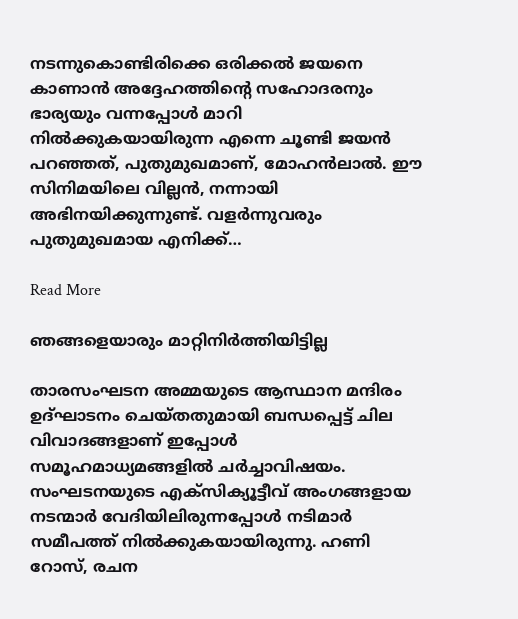നടന്നുകൊണ്ടിരിക്കെ ഒരിക്കല്‍ ജയനെ കാണാന്‍ അദ്ദേഹത്തിന്‍റെ സഹോദരനും ഭാര്യയും വന്നപ്പോള്‍ മാറി നില്‍ക്കുകയായിരുന്ന എന്നെ ചൂണ്ടി ജയന്‍ പറഞ്ഞത്, പുതുമുഖമാണ്, മോഹന്‍ലാല്‍. ഈ സിനിമയിലെ വില്ലന്‍, നന്നായി അഭിനയിക്കുന്നുണ്ട്. വളര്‍ന്നുവരും പുതുമുഖമായ എനിക്ക്…

Read More

ഞങ്ങളെയാരും മാറ്റിനിര്‍ത്തിയിട്ടില്ല

താരസംഘടന അമ്മയുടെ ആസ്ഥാന മന്ദിരം ഉദ്ഘാടനം ചെയ്തതുമായി ബന്ധപ്പെട്ട് ചില വിവാദങ്ങളാണ് ഇപ്പോള്‍ സമൂഹമാധ്യമങ്ങളില്‍ ചര്‍ച്ചാവിഷയം. സംഘടനയുടെ എക്സിക്യൂട്ടീവ് അംഗങ്ങളായ നടന്മാര്‍ വേദിയിലിരുന്നപ്പോള്‍ നടിമാര്‍ സമീപത്ത് നില്‍ക്കുകയായിരുന്നു. ഹണി റോസ്, രചന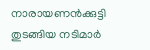നാരായണന്‍ക്കുട്ടി തുടങ്ങിയ നടിമാര്‍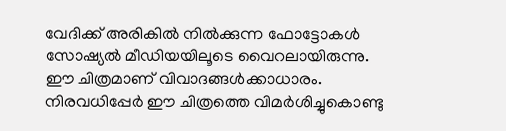വേദിക്ക് അരികില്‍ നില്‍ക്കുന്ന ഫോട്ടോകൾ സോഷ്യല്‍ മീഡിയയിലൂടെ വൈറലായിരുന്നു. ഈ ചിത്രമാണ് വിവാദങ്ങള്‍ക്കാധാരം. നിരവധിപ്പേര്‍ ഈ ചിത്രത്തെ വിമര്‍ശിച്ചുകൊണ്ടു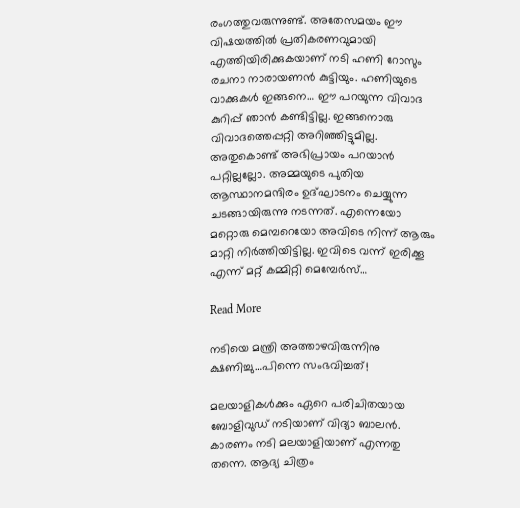രംഗത്തുവരുന്നുണ്ട്. അതേസമയം ഈ വിഷയത്തില്‍ പ്രതികരണവുമായി എത്തിയിരിക്കുകയാണ് നടി ഹണി റോസും രചനാ നാരായണൻ കുട്ടിയും. ഹണിയുടെ വാക്കുകൾ ഇങ്ങനെ… ഈ പറയുന്ന വിവാദ കുറിപ്പ് ഞാന്‍ കണ്ടിട്ടില്ല. ഇങ്ങനൊരു വിവാദത്തെപ്പറ്റി അറിഞ്ഞിട്ടുമില്ല. അതുകൊണ്ട് അഭിപ്രായം പറയാന്‍ പറ്റില്ലല്ലോ. അമ്മയുടെ പുതിയ ആസ്ഥാനമന്ദിരം ഉദ്ഘാടനം ചെയ്യുന്ന ചടങ്ങായിരുന്നു നടന്നത്. എന്നെയോ മറ്റൊരു മെമ്പറെയോ അവിടെ നിന്ന് ആരും മാറ്റി നിര്‍ത്തിയിട്ടില്ല. ഇവിടെ വന്ന് ഇരിക്കൂ എന്ന് മറ്റ് കമ്മിറ്റി മെമ്പേര്‍സ്…

Read More

നടിയെ മന്ത്രി അത്താഴവിരുന്നിനു ക്ഷണിച്ചു…പിന്നെ സംഭവിച്ചത്!

മലയാളികള്‍ക്കും ഏറെ പരിചിതയായ ബോളിവുഡ് നടിയാണ് വിദ്യാ ബാലന്‍. കാരണം നടി മലയാളിയാണ് എന്നതു തന്നെ. ആദ്യ ചിത്രം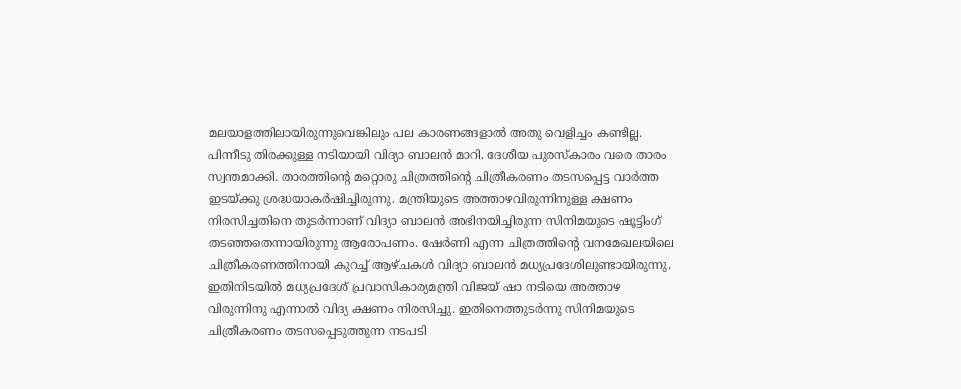മലയാളത്തിലായിരുന്നുവെങ്കിലും പല കാരണങ്ങളാല്‍ അതു വെളിച്ചം കണ്ടില്ല. പിന്നീടു തിരക്കുള്ള നടിയായി വിദ്യാ ബാലന്‍ മാറി. ദേശീയ പുരസ്‌കാരം വരെ താരം സ്വന്തമാക്കി. താരത്തിന്‍റെ മറ്റൊരു ചിത്രത്തിന്‍റെ ചിത്രീകരണം തടസപ്പെട്ട വാര്‍ത്ത ഇടയ്ക്കു ശ്രദ്ധയാകര്‍ഷിച്ചിരുന്നു. മന്ത്രിയുടെ അത്താഴവിരുന്നിനുള്ള ക്ഷണം നിരസിച്ചതിനെ തുടര്‍ന്നാണ് വിദ്യാ ബാലന്‍ അഭിനയിച്ചിരുന്ന സിനിമയുടെ ഷൂട്ടിംഗ് തടഞ്ഞതെന്നായിരുന്നു ആരോപണം. ഷേര്‍ണി എന്ന ചിത്രത്തിന്‍റെ വനമേഖലയിലെ ചിത്രീകരണത്തിനായി കുറച്ച് ആഴ്ചകള്‍ വിദ്യാ ബാലന്‍ മധ്യപ്രദേശിലുണ്ടായിരുന്നു. ഇതിനിടയില്‍ മധ്യപ്രദേശ് പ്രവാസികാര്യമന്ത്രി വിജയ് ഷാ നടിയെ അത്താഴ വിരുന്നിനു എന്നാല്‍ വിദ്യ ക്ഷണം നിരസിച്ചു. ഇതിനെത്തുടര്‍ന്നു സിനിമയുടെ ചിത്രീകരണം തടസപ്പെടുത്തുന്ന നടപടി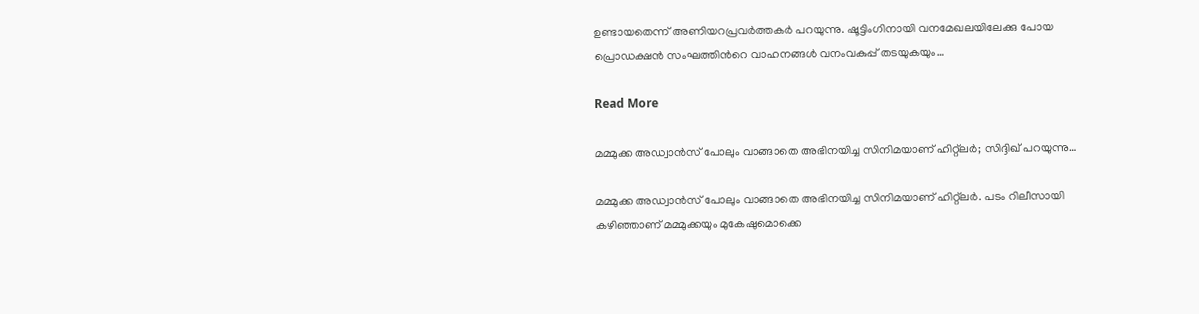ഉണ്ടായതെന്ന് അണിയറപ്രവര്‍ത്തകര്‍ പറയുന്നു. ഷൂട്ടിംഗിനായി വനമേഖലയിലേക്കു പോയ പ്രൊഡക്ഷന്‍ സംഘത്തിന്‍റെ വാഹനങ്ങള്‍ വനംവകുപ്പ് തടയുകയും…

Read More

മമ്മുക്ക അഡ്വാന്‍സ് പോലും വാങ്ങാതെ അഭിനയിച്ച സിനിമയാണ് ഹിറ്റ്‌ലര്‍; സിദ്ദിഖ് പറയുന്നു…

മമ്മുക്ക അഡ്വാന്‍സ് പോലും വാങ്ങാതെ അഭിനയിച്ച സിനിമയാണ് ഹിറ്റ്‌ലര്‍. പടം റിലീസായി കഴിഞ്ഞാണ് മമ്മുക്കയും മുകേഷുമൊക്കെ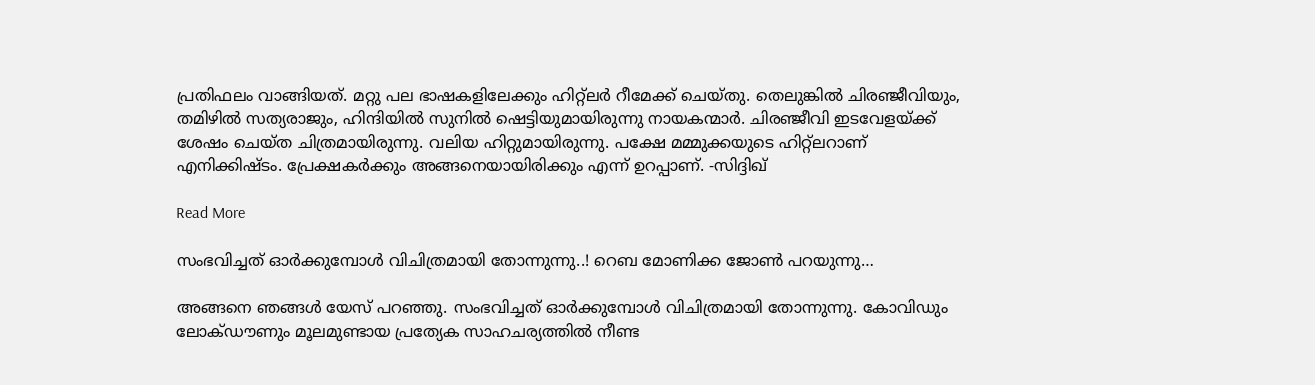പ്രതിഫലം വാങ്ങിയത്. മറ്റു പല ഭാഷകളിലേക്കും ഹിറ്റ്‌ലര്‍ റീമേക്ക് ചെയ്തു. തെലുങ്കില്‍ ചിരഞ്ജീവിയും, തമിഴില്‍ സത്യരാജും, ഹിന്ദിയില്‍ സുനില്‍ ഷെട്ടിയുമായിരുന്നു നായകന്മാര്‍. ചിരഞ്ജീവി ഇടവേളയ്ക്ക് ശേഷം ചെയ്ത ചിത്രമായിരുന്നു. വലിയ ഹിറ്റുമായിരുന്നു. പക്ഷേ മമ്മുക്കയുടെ ഹിറ്റ്‌ലറാണ് എനിക്കിഷ്ടം. പ്രേക്ഷകര്‍ക്കും അങ്ങനെയായിരിക്കും എന്ന് ഉറപ്പാണ്. -സിദ്ദിഖ്

Read More

സംഭവിച്ചത് ഓര്‍ക്കുമ്പോള്‍ വിചിത്രമായി തോന്നുന്നു..! റെബ മോണിക്ക ജോണ്‍ പറയുന്നു…

അങ്ങനെ ഞങ്ങള്‍ യേസ് പറഞ്ഞു. സംഭവിച്ചത് ഓര്‍ക്കുമ്പോള്‍ വിചിത്രമായി തോന്നുന്നു. കോവിഡും ലോക്ഡൗണും മൂലമുണ്ടായ പ്രത്യേക സാഹചര്യത്തില്‍ നീണ്ട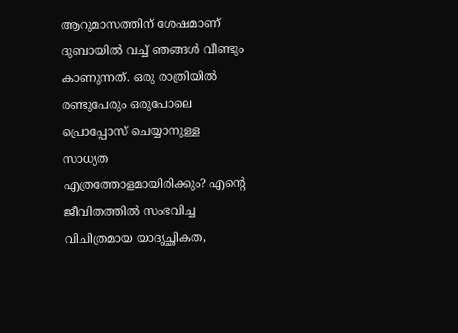ആറുമാസത്തിന് ശേഷമാണ് ദുബായില്‍ വച്ച് ഞങ്ങള്‍ വീണ്ടും കാണുന്നത്. ഒരു രാത്രിയില്‍ രണ്ടുപേരും ഒരുപോലെ പ്രൊപ്പോസ് ചെയ്യാനുള്ള സാധ്യത എത്രത്തോളമായിരിക്കും? എന്‍റെ ജീവിതത്തില്‍ സംഭവിച്ച വിചിത്രമായ യാദൃച്ഛികത,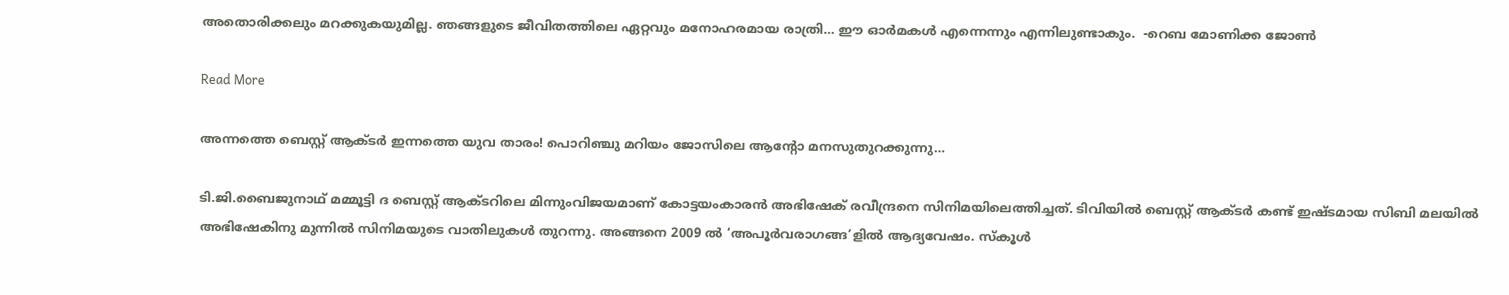അതൊരിക്കലും മറക്കുകയുമില്ല. ഞങ്ങളുടെ ജീവിതത്തിലെ ഏറ്റവും മനോഹരമായ രാത്രി… ഈ ഓര്‍മകള്‍ എന്നെന്നും എന്നിലുണ്ടാകും.  -റെബ മോണിക്ക ജോണ്‍

Read More

അന്നത്തെ ബെസ്റ്റ് ആക്ടര്‍ ഇന്നത്തെ യുവ താരം! പൊറിഞ്ചു മറിയം ജോസിലെ ആന്‍റോ മനസുതുറക്കുന്നു…

ടി.ജി.ബൈജുനാഥ് മമ്മൂട്ടി ദ ബെസ്റ്റ് ആക്ടറിലെ മിന്നുംവിജയമാണ് കോട്ടയംകാരൻ അഭിഷേക് രവീന്ദ്രനെ സിനിമയിലെത്തിച്ചത്. ടിവിയിൽ ബെസ്റ്റ് ആക്ടർ കണ്ട് ഇഷ്ടമായ സിബി മലയിൽ അഭിഷേകിനു മുന്നിൽ സിനിമയുടെ വാതിലുകൾ തുറന്നു. അങ്ങനെ 2009 ൽ ‘അപൂർവരാഗങ്ങ’ളിൽ ആദ്യവേഷം. സ്കൂൾ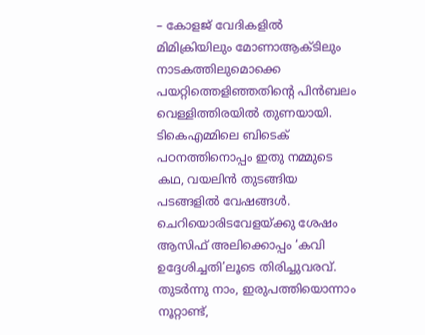– കോളജ് വേദികളിൽ മിമിക്രിയിലും മോണാആക്ടിലും നാടകത്തിലുമൊക്കെ പയറ്റിത്തെളിഞ്ഞതിന്‍റെ പിൻബലം വെള്ളിത്തിരയിൽ തുണയായി. ടികെഎമ്മിലെ ബിടെക് പഠനത്തിനൊപ്പം ഇതു നമ്മുടെ കഥ, വയലിൻ തുടങ്ങിയ പടങ്ങളിൽ വേഷങ്ങൾ. ചെറിയൊരിടവേളയ്ക്കു ശേഷം ആസിഫ് അലിക്കൊപ്പം ‘കവി ഉദ്ദേശിച്ചതി’ലൂടെ തിരിച്ചുവരവ്. തുടർന്നു നാം, ഇരുപത്തിയൊന്നാം നൂറ്റാണ്ട്,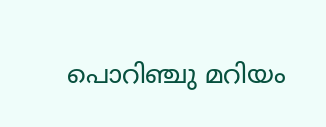പൊറിഞ്ചു മറിയം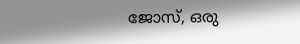ജോസ്, ഒരു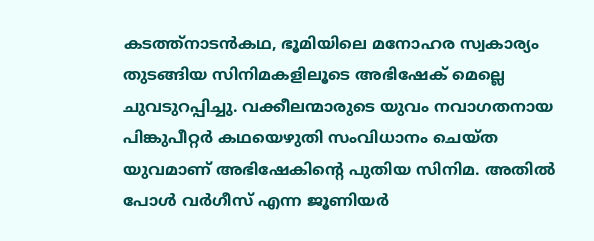കടത്ത്നാടൻകഥ, ഭൂമിയിലെ മനോഹര സ്വകാര്യം തുടങ്ങിയ സിനിമകളിലൂടെ അഭിഷേക് മെല്ലെ ചുവടുറപ്പിച്ചു. വക്കീലന്മാരുടെ യുവം നവാഗതനായ പിങ്കുപീറ്റർ കഥയെഴുതി സംവിധാനം ചെയ്ത യുവമാണ് അഭിഷേകിന്‍റെ പുതിയ സിനിമ. അതിൽ പോൾ വർഗീസ് എന്ന ജൂണിയർ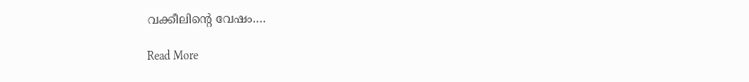വക്കീലിന്‍റെ വേഷം.…

Read More